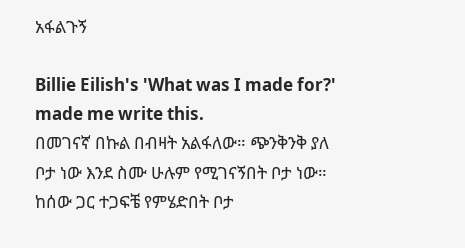አፋልጉኝ

Billie Eilish's 'What was I made for?' made me write this.
በመገናኛ በኩል በብዛት አልፋለው። ጭንቅንቅ ያለ ቦታ ነው እንደ ስሙ ሁሉም የሚገናኝበት ቦታ ነው። ከሰው ጋር ተጋፍቼ የምሄድበት ቦታ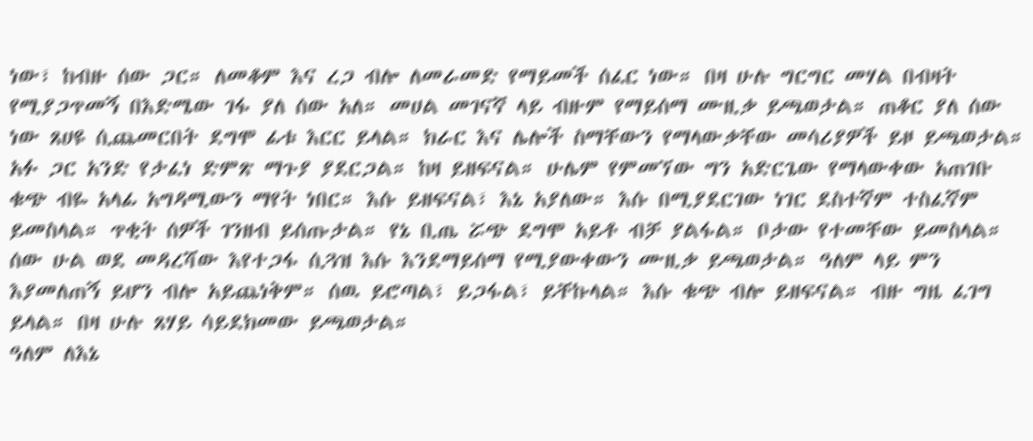ነው፣ ከብዙ ሰው ጋር። ለመቆም እና ረጋ ብሎ ለመራመድ የማይመች ሰፈር ነው። በዛ ሁሉ ግርግር መሃል በብዛት የሚያጋጥመኝ በእድሜው ገፋ ያለ ሰው አለ። መሀል መገናኛ ላይ ብዙም የማይሰማ ሙዚቃ ይጫወታል። ጠቆር ያለ ሰው ነው ጸሀዩ ሲጨመርበት ደግሞ ፊቱ እርር ይላል። ክራር እና ሌሎች ስማቸውን የማላውቃቸው መሳሪያዎች ይዞ ይጫወታል። አፉ ጋር አንድ የታፈነ ድምጽ ማጉያ ያደርጋል። ከዛ ይዘፍናል። ሁሌም የምመኘው ግን አድርጌው የማላውቀው አጠገቡ ቁጭ ብዬ አላፊ አግዳሚውን ማየት ነበር። እሱ ይዘፍናል፣ እኔ አያለው። እሱ በሚያደርገው ነገር ደስተኛም ተስፈኛም ይመስላል። ጥቂት ሰዎች ገንዘብ ይሰጡታል። የኔ ቢጤ ሯጭ ደግሞ አይቶ ብቻ ያልፋል። ቦታው የተመቸው ይመስላል። ሰው ሁል ወደ መዳረሻው እየተጋፋ ሲጓዝ እሱ እንደማይሰማ የሚያውቀውን ሙዚቃ ይጫወታል። ዓለም ላይ ምን እያመለጠኝ ይሆን ብሎ አይጨነቅም። ሰዉ ይሮጣል፣ ይጋፋል፣ ይቸኩላል። እሱ ቁጭ ብሎ ይዘፍናል። ብዙ ግዜ ፈገግ ይላል። በዛ ሁሉ ጸሃይ ሳይደክመው ይጫወታል።
ዓለም ለእኔ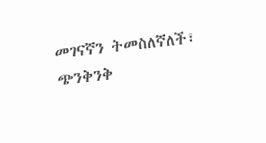መገናኛን ትመስለኛለች፣ ጭንቅንቅ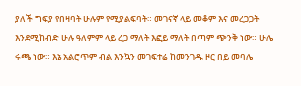ያለች ግፍያ የበዛባት ሁሉም የሚያልፍባት። መገናኛ ላይ መቆም እና መረጋጋት እንደሚከብድ ሁሉ ዓለምም ላይ ረጋ ማለት እፎይ ማለት በጣም ጭንቅ ነው። ሁሌ ሩጫ ነው። እኔ አልሮጥም ብል እንኳን መገፍተሬ ከመንገዱ ዞር በይ መባሌ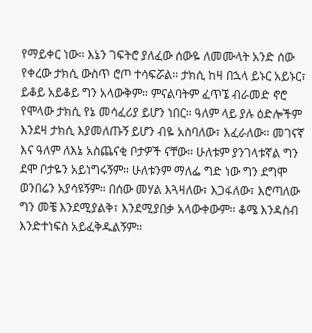የማይቀር ነው። እኔን ገፍትሮ ያለፈው ሰውዬ ለመሙላት አንድ ሰው የቀረው ታክሲ ውስጥ ሮጦ ተሳፍሯል። ታክሲ ከዛ በኋላ ይኑር አይኑር፣ ይቆይ አይቆይ ግን አላውቅም። ምናልባትም ፈጥኜ ብራመድ ኖሮ የሞላው ታክሲ የኔ መሳፈሪያ ይሆን ነበር። ዓለም ላይ ያሉ ዕድሎችም እንደዛ ታክሲ እያመለጡኝ ይሆን ብዬ አስባለው፣ እፈራለው። መገናኛ እና ዓለም ለእኔ አስጨናቂ ቦታዎች ናቸው። ሁለቱም ያንገላቱኛል ግን ደሞ ቦታዬን አይነግሩኝም። ሁለቱንም ማለፌ ግድ ነው ግን ደግሞ ወንበሬን አያሳዩኝም። በሰው መሃል እጓዛለው፣ እጋፋለው፣ እሮጣለው ግን መቼ እንደሚያልቅ፣ እንደሚያበቃ አላውቀውም። ቆሜ እንዳስብ እንድተነፍስ አይፈቅዱልኝም።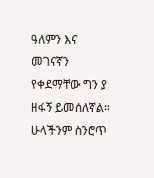ዓለምን እና መገናኛን የቀደማቸው ግን ያ ዘፋኝ ይመሰለኛል። ሁላችንም ስንሮጥ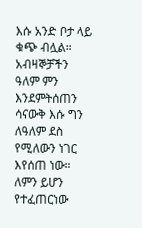እሱ አንድ ቦታ ላይ ቁጭ ብሏል። አብዛኞቻችን ዓለም ምን እንደምትሰጠን ሳናውቅ እሱ ግን ለዓለም ደስ የሚለውን ነገር እየሰጠ ነው። ለምን ይሆን የተፈጠርነው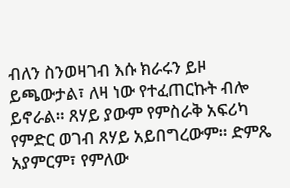ብለን ስንወዛገብ እሱ ክራሩን ይዞ ይጫውታል፣ ለዛ ነው የተፈጠርኩት ብሎ ይኖራል። ጸሃይ ያውም የምስራቅ አፍሪካ የምድር ወገብ ጸሃይ አይበግረውም። ድምጼ አያምርም፣ የምለው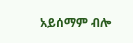አይሰማም ብሎ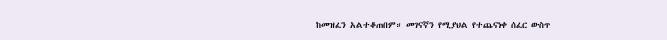ከመዝፈን አልተቆጠበም። መገናኛን የሚያህል የተጨናነቀ ሰፈር ውስጥ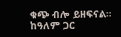ቁጭ ብሎ ይዘፍናል። ከዓለም ጋር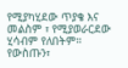የሚያካሂደው ጥያቄ እና መልስም ፣ የሚያወራርደው ሂሳብም የለበትም። የውስጡን፣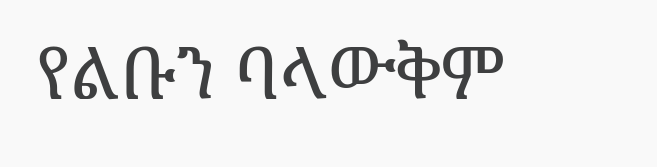የልቡን ባላውቅም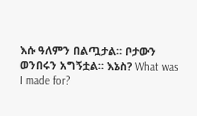እሱ ዓለምን በልጧታል። ቦታውን ወንበሩን አግኝቷል። እኔስ? What was I made for?